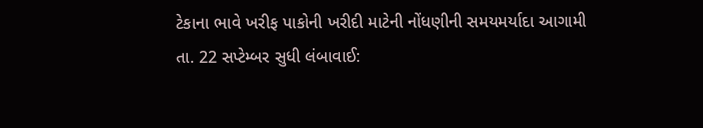ટેકાના ભાવે ખરીફ પાકોની ખરીદી માટેની નોંધણીની સમયમર્યાદા આગામી તા. 22 સપ્ટેમ્બર સુધી લંબાવાઈ: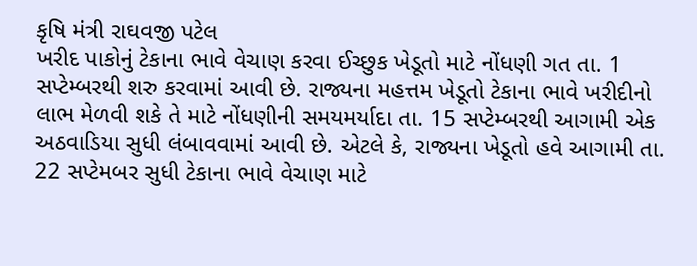કૃષિ મંત્રી રાઘવજી પટેલ
ખરીદ પાકોનું ટેકાના ભાવે વેચાણ કરવા ઈચ્છુક ખેડૂતો માટે નોંધણી ગત તા. 1 સપ્ટેમ્બરથી શરુ કરવામાં આવી છે. રાજ્યના મહત્તમ ખેડૂતો ટેકાના ભાવે ખરીદીનો લાભ મેળવી શકે તે માટે નોંધણીની સમયમર્યાદા તા. 15 સપ્ટેમ્બરથી આગામી એક અઠવાડિયા સુધી લંબાવવામાં આવી છે. એટલે કે, રાજ્યના ખેડૂતો હવે આગામી તા. 22 સપ્ટેમબર સુધી ટેકાના ભાવે વેચાણ માટે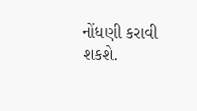નોંધણી કરાવી શકશે.